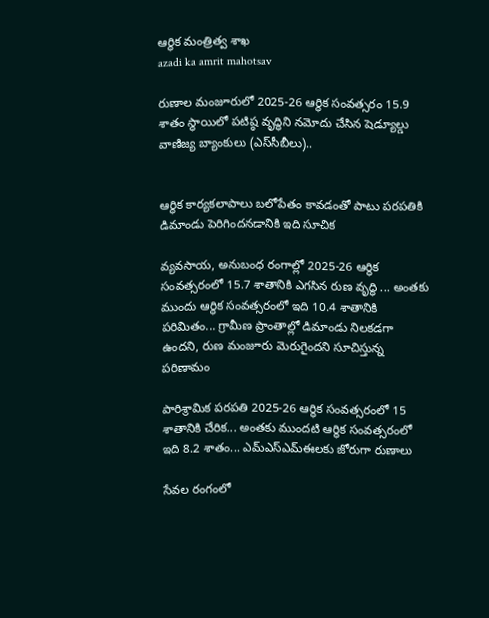ఆర్థిక మంత్రిత్వ శాఖ
azadi ka amrit mahotsav

రుణాల మంజూరులో 2025-26 ఆర్థిక సంవత్సరం 15.9 శాతం స్థాయిలో పటిష్ఠ వృద్ధిని నమోదు చేసిన షెడ్యూల్డు వాణిజ్య బ్యాంకులు (ఎస్‌సీబీలు)..


ఆర్థిక కార్యకలాపాలు బలోపేతం కావడంతో పాటు పరపతికి డిమాండు పెరిగిందనడానికి ఇది సూచిక

వ్యవసాయ, అనుబంధ రంగాల్లో 2025-26 ఆర్థిక సంవత్సరంలో 15.7 శాతానికి ఎగసిన రుణ వృద్ధి ... అంతకు ముందు ఆర్థిక సంవత్సరంలో ఇది 10.4 శాతానికి పరిమితం... గ్రామీణ ప్రాంతాల్లో డిమాండు నిలకడగా ఉందని, రుణ మంజూరు మెరుగైందని సూచిస్తున్న పరిణామం

పారిశ్రామిక పరపతి 2025-26 ఆర్థిక సంవత్సరంలో 15 శాతానికి చేరిక... అంతకు ముందటి ఆర్థిక సంవత్సరంలో ఇది 8.2 శాతం... ఎమ్ఎస్ఎమ్ఈలకు జోరుగా రుణాలు

సేవల రంగంలో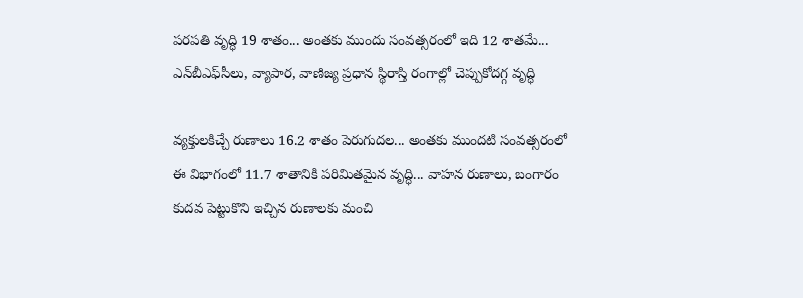పరపతి వృద్ధి 19 శాతం... అంతకు ముందు సంవత్సరంలో ఇది 12 శాతమే... ఎన్‌బీఎఫ్‌సీలు, వ్యాపార, వాణిజ్య ప్రధాన స్థిరాస్తి రంగాల్లో చెప్పుకోదగ్గ వృద్ధి

వ్యక్తులకిచ్చే రుణాలు 16.2 శాతం పెరుగుదల... అంతకు ముందటి సంవత్సరంలో ఈ విభాగంలో 11.7 శాతానికి పరిమితమైన వృద్ధి... వాహన రుణాలు, బంగారం కుదవ పెట్టుకొని ఇచ్చిన రుణాలకు మంచి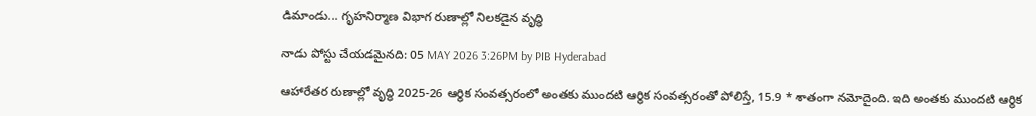డిమాండు... గృహనిర్మాణ విభాగ రుణాల్లో నిలకడైన వృద్ధి

నాడు పోస్టు చేయడమైనది: 05 MAY 2026 3:26PM by PIB Hyderabad

ఆహారేతర రుణాల్లో వృద్ధి 2025-26 ఆర్థిక సంవత్సరంలో అంతకు ముందటి ఆర్థిక సంవత్సరంతో పోలిస్తే, 15.9 * శాతంగా నమోదైంది. ఇది అంతకు ముందటి ఆర్థిక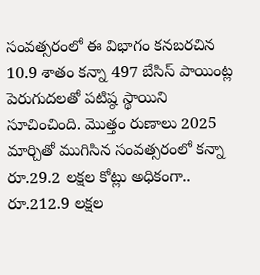సంవత్సరంలో ఈ విభాగం కనబరచిన 10.9 శాతం కన్నా 497 బేసిస్ పాయింట్ల పెరుగుదలతో పటిష్ఠ స్థాయిని సూచించింది. మొత్తం రుణాలు 2025 మార్చితో ముగిసిన సంవత్సరంలో కన్నా రూ.29.2 లక్షల కోట్లు అధికంగా.. రూ.212.9 లక్షల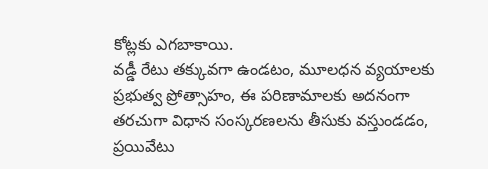కోట్లకు ఎగబాకాయి.
వడ్డీ రేటు తక్కువగా ఉండటం, మూలధన వ్యయాలకు ప్రభుత్వ ప్రోత్సాహం, ఈ పరిణామాలకు అదనంగా తరచుగా విధాన సంస్కరణలను తీసుకు వస్తుండడం, ప్రయివేటు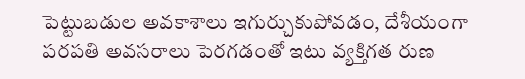పెట్టుబడుల అవకాశాలు ఇగుర్చుకుపోవడం, దేశీయంగా పరపతి అవసరాలు పెరగడంతో ఇటు వ్యక్తిగత రుణ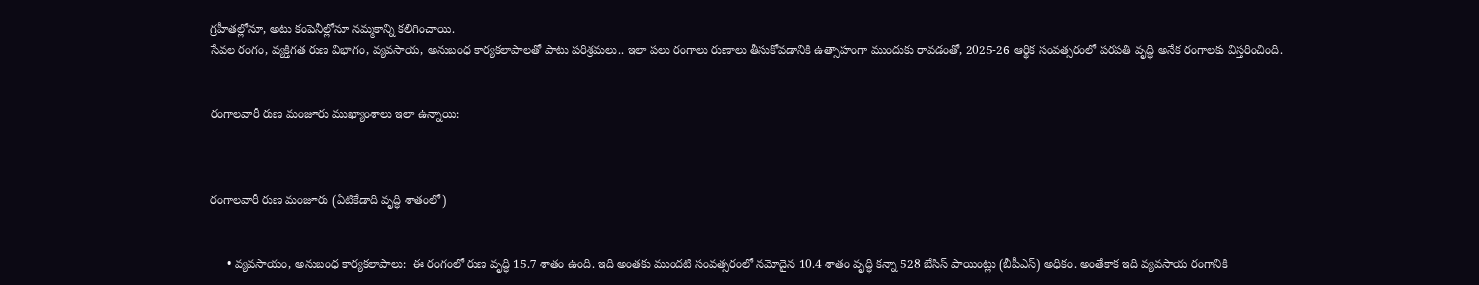గ్రహీతల్లోనూ, అటు కంపెనీల్లోనూ నమ్మకాన్ని కలిగించాయి.
సేవల రంగం, వ్యక్తిగత రుణ విభాగం, వ్యవసాయ, అనుబంధ కార్యకలాపాలతో పాటు పరిశ్రమలు.. ఇలా పలు రంగాలు రుణాలు తీసుకోవడానికి ఉత్సాహంగా ముందుకు రావడంతో, 2025-26 ఆర్థిక సంవత్సరంలో పరపతి వృద్ధి అనేక రంగాలకు విస్తరించింది.


రంగాలవారీ రుణ మంజూరు ముఖ్యాంశాలు ఇలా ఉన్నాయి:



రంగాలవారీ రుణ మంజూరు (ఏటికేడాది వృద్ధి శాతంలో)


     • వ్యవసాయం, అనుబంధ కార్యకలాపాలు:  ఈ రంగంలో రుణ వృద్ధి 15.7 శాతం ఉంది. ఇది అంతకు ముందటి సంవత్సరంలో నమోదైన 10.4 శాతం వృద్ధి కన్నా 528 బేసిస్ పాయింట్లు (బీపీఎస్) అధికం. అంతేకాక ఇది వ్యవసాయ రంగానికి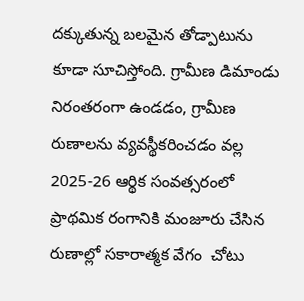దక్కుతున్న బలమైన తోడ్పాటును కూడా సూచిస్తోంది. గ్రామీణ డిమాండు నిరంతరంగా ఉండడం, గ్రామీణ రుణాలను వ్యవస్థీకరించడం వల్ల 2025-26 ఆర్థిక సంవత్సరంలో ప్రాథమిక రంగానికి మంజూరు చేసిన రుణాల్లో సకారాత్మక వేగం  చోటు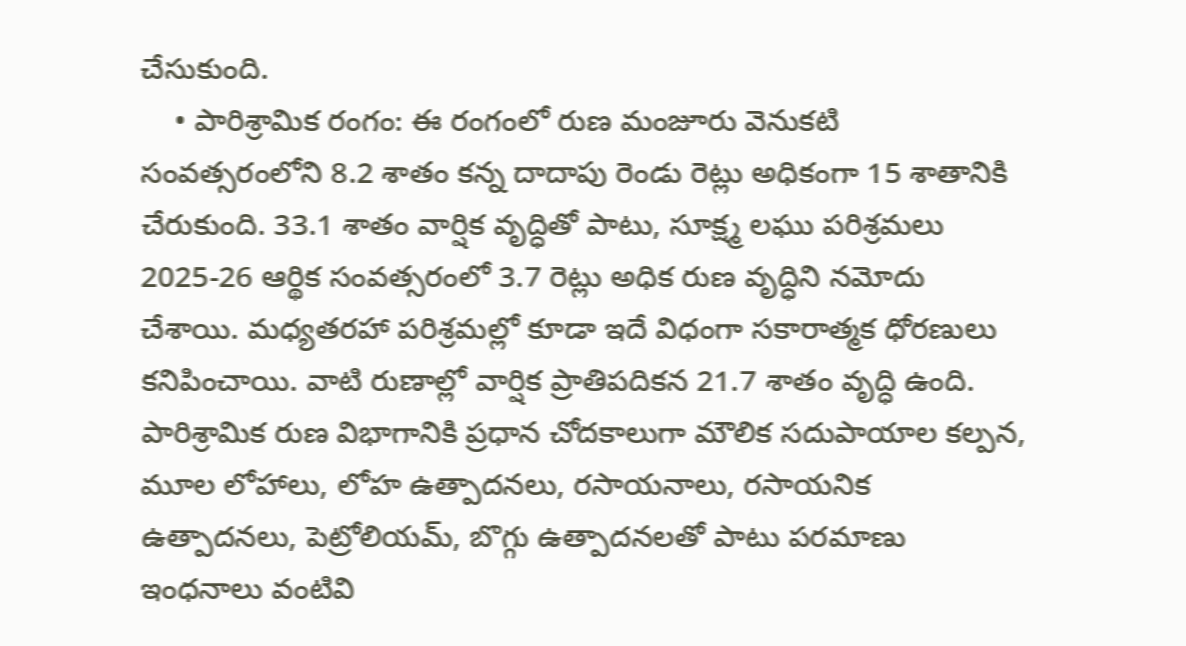చేసుకుంది.
    • పారిశ్రామిక రంగం: ఈ రంగంలో రుణ మంజూరు వెనుకటి సంవత్సరంలోని 8.2 శాతం కన్న దాదాపు రెండు రెట్లు అధికంగా 15 శాతానికి చేరుకుంది. 33.1 శాతం వార్షిక వృద్ధితో పాటు, సూక్ష్మ లఘు పరిశ్రమలు 2025-26 ఆర్థిక సంవత్సరంలో 3.7 రెట్లు అధిక రుణ వృద్ధిని నమోదు చేశాయి. మధ్యతరహా పరిశ్రమల్లో కూడా ఇదే విధంగా సకారాత్మక ధోరణులు కనిపించాయి. వాటి రుణాల్లో వార్షిక ప్రాతిపదికన 21.7 శాతం వృద్ధి ఉంది. పారిశ్రామిక రుణ విభాగానికి ప్రధాన చోదకాలుగా మౌలిక సదుపాయాల కల్పన, మూల లోహాలు, లోహ ఉత్పాదనలు, రసాయనాలు, రసాయనిక ఉత్పాదనలు, పెట్రోలియమ్, బొగ్గు ఉత్పాదనలతో పాటు పరమాణు ఇంధనాలు వంటివి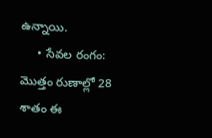ఉన్నాయి.
     • సేవల రంగం: మొత్తం రుణాల్లో 28 శాతం ఈ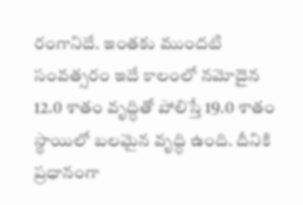రంగానిదే. ఇంతకు ముందటి సంవత్సరం ఇదే కాలంలో నమోదైన 12.0 శాతం వృద్ధితో పోలిస్తే 19.0 శాతం స్థాయిలో బలమైన వృద్ధి ఉంది. దీనికి ప్రధానంగా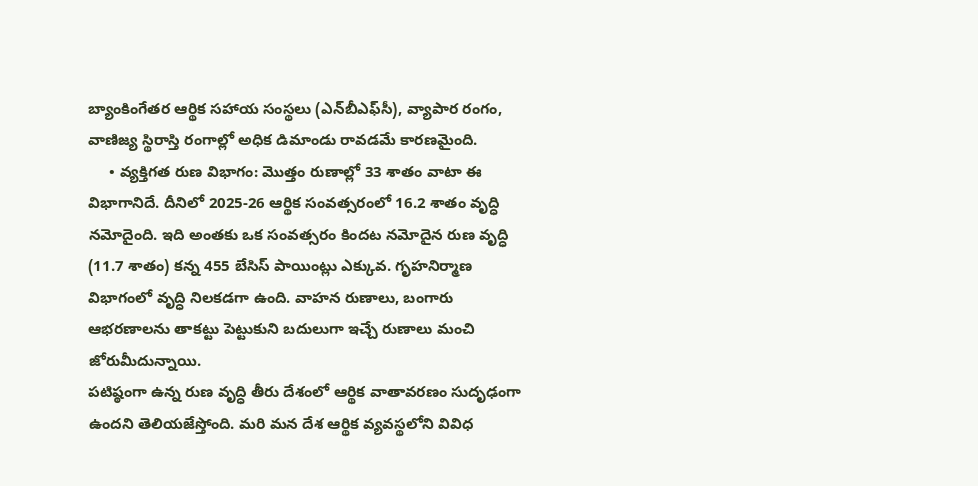బ్యాంకింగేతర ఆర్థిక సహాయ సంస్థలు (ఎన్‌బీఎఫ్‌సీ), వ్యాపార రంగం, వాణిజ్య స్థిరాస్తి రంగాల్లో అధిక డిమాండు రావడమే కారణమైంది.
     • వ్యక్తిగత రుణ విభాగం: మొత్తం రుణాల్లో 33 శాతం వాటా ఈ విభాగానిదే. దీనిలో 2025-26 ఆర్థిక సంవత్సరంలో 16.2 శాతం వృద్ధి నమోదైంది. ఇది అంతకు ఒక సంవత్సరం కిందట నమోదైన రుణ వృద్ధి (11.7 శాతం) కన్న 455 బేసిస్ పాయింట్లు ఎక్కువ. గృహనిర్మాణ విభాగంలో వృద్ధి నిలకడగా ఉంది. వాహన రుణాలు, బంగారు ఆభరణాలను తాకట్టు పెట్టుకుని బదులుగా ఇచ్చే రుణాలు మంచి జోరుమీదున్నాయి.
పటిష్ఠంగా ఉన్న రుణ వృద్ధి తీరు దేశంలో ఆర్థిక వాతావరణం సుదృఢంగా ఉందని తెలియజేస్తోంది. మరి మన దేశ ఆర్థిక వ్యవస్థలోని వివిధ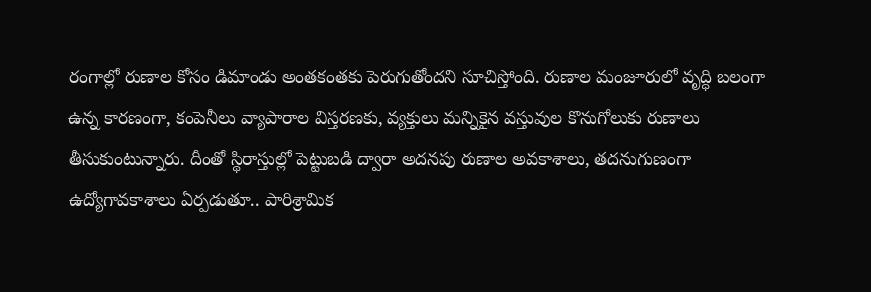రంగాల్లో రుణాల కోసం డిమాండు అంతకంతకు పెరుగుతోందని సూచిస్తోంది. రుణాల మంజూరులో వృ‌ద్ధి బలంగా ఉన్న కారణంగా, కంపెనీలు వ్యాపారాల విస్తరణకు, వ్యక్తులు మన్నికైన వస్తువుల కొనుగోలుకు రుణాలు తీసుకుంటున్నారు. దీంతో స్థిరాస్తుల్లో పెట్టుబడి ద్వారా అదనపు రుణాల అవకాశాలు, తదనుగుణంగా ఉద్యోగావకాశాలు ఏర్పడుతూ.. పారిశ్రామిక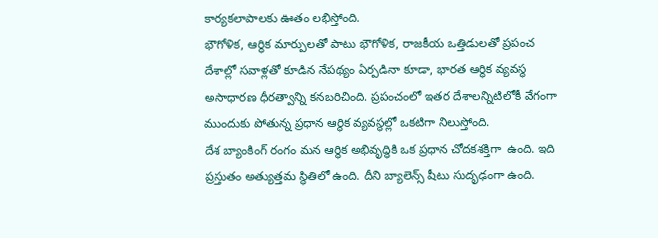కార్యకలాపాలకు ఊతం లభిస్తోంది.
భౌగోళిక, ఆర్థిక మార్పులతో పాటు భౌగోళిక, రాజకీయ ఒత్తిడులతో ప్రపంచ దేశాల్లో సవాళ్లతో కూడిన నేపథ్యం ఏర్పడినా కూడా, భారత ఆర్థిక వ్యవస్థ అసాధారణ ధీరత్వాన్ని కనబరిచింది. ప్రపంచంలో ఇతర దేశాలన్నిటిలోకీ వేగంగా ముందుకు పోతున్న ప్రధాన ఆర్థిక వ్యవస్థల్లో ఒకటిగా నిలుస్తోంది.
దేశ బ్యాంకింగ్ రంగం మన ఆర్థిక అభివృద్ధికి ఒక ప్రధాన చోదకశక్తిగా  ఉంది. ఇది ప్రస్తుతం అత్యుత్తమ స్థితిలో ఉంది. దీని బ్యాలెన్స్ షీటు సుదృఢంగా ఉంది.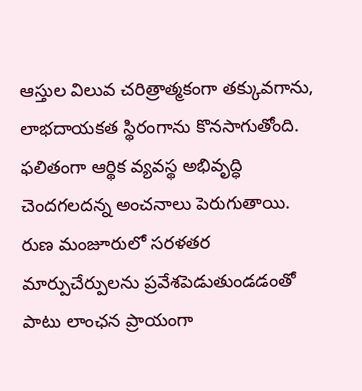ఆస్తుల విలువ చరిత్రాత్మకంగా తక్కువగాను, లాభదాయకత స్థిరంగాను కొనసాగుతోంది. ఫలితంగా ఆర్థిక వ్యవస్థ అభివృద్ధి చెందగలదన్న అంచనాలు పెరుగుతాయి. రుణ మంజూరులో సరళతర మార్పుచేర్పులను ప్రవేశపెడుతుండడంతో పాటు లాంఛన ప్రాయంగా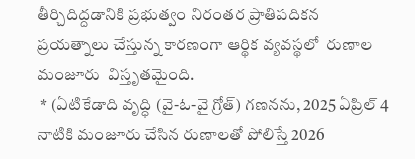తీర్చిదిద్దడానికి ప్రభుత్వం నిరంతర ప్రాతిపదికన ప్రయత్నాలు చేస్తున్న కారణంగా ఆర్థిక వ్యవస్థలో  రుణాల మంజూరు  విస్తృతమైంది.
 * (ఏటికేడాది వృద్ధి (వై-ఓ-వై గ్రోత్) గణనను, 2025 ఏప్రిల్ 4 నాటికి మంజూరు చేసిన రుణాలతో పోలిస్తే 2026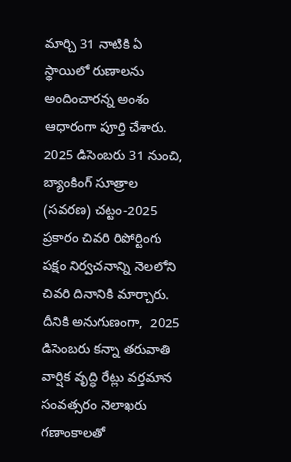మార్చి 31 నాటికి ఏ స్థాయిలో రుణాలను అందించారన్న అంశం ఆధారంగా పూర్తి చేశారు.  2025 డిసెంబరు 31 నుంచి, బ్యాంకింగ్ సూత్రాల (సవరణ) చట్టం-2025 ప్రకారం చివరి రిపోర్టింగు పక్షం నిర్వచనాన్ని నెలలోని చివరి దినానికి మార్చారు.  దీనికి అనుగుణంగా,  2025 డిసెంబరు కన్నా తరువాతి వార్షిక వృద్ధి రేట్లు వర్తమాన సంవత్సరం నెలాఖరు గణాంకాలతో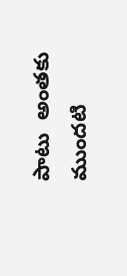పాటు  అంతకు ముందటి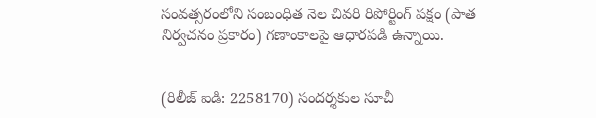సంవత్సరంలోని సంబంధిత నెల చివరి రిపోర్టింగ్ పక్షం (పాత నిర్వచనం ప్రకారం) గణాంకాలపై ఆధారపడి ఉన్నాయి.


(రిలీజ్ ఐడి: 2258170) సందర్శకుల సూచీ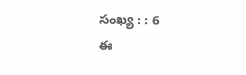సంఖ్య : : 6
ఈ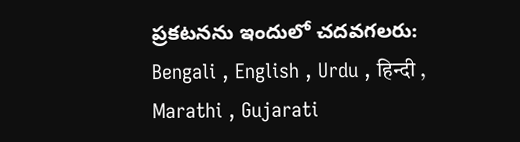ప్రకటనను ఇందులో చదవగలరు: Bengali , English , Urdu , हिन्दी , Marathi , Gujarati